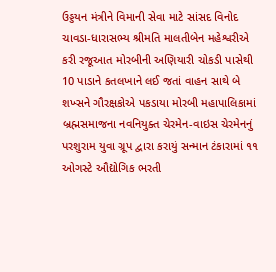ઉડ્ડયન મંત્રીને વિમાની સેવા માટે સાંસદ વિનોદ ચાવડા-ધારાસભ્ય શ્રીમતિ માલતીબેન મહેશ્વરીએ કરી રજૂઆત મોરબીની અણિયારી ચોકડી પાસેથી 10 પાડાને કતલખાને લઈ જતાં વાહન સાથે બે શખ્સને ગૌરક્ષકોએ પકડાયા મોરબી મહાપાલિકામાં બ્રહ્મસમાજના નવનિયુક્ત ચેરમેન-વાઇસ ચેરમેનનું પરશુરામ યુવા ગ્રૂપ દ્વારા કરાયું સન્માન ટંકારામાં ૧૧ ઓગસ્ટે ઔદ્યોગિક ભરતી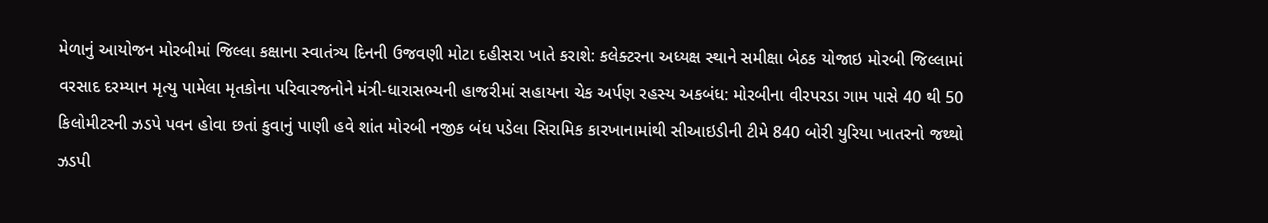મેળાનું આયોજન મોરબીમાં જિલ્લા કક્ષાના સ્વાતંત્ર્ય દિનની ઉજવણી મોટા દહીસરા ખાતે કરાશે: કલેક્ટરના અધ્યક્ષ સ્થાને સમીક્ષા બેઠક યોજાઇ મોરબી જિલ્લામાં વરસાદ દરમ્યાન મૃત્યુ પામેલા મૃતકોના પરિવારજનોને મંત્રી-ધારાસભ્યની હાજરીમાં સહાયના ચેક અર્પણ રહસ્ય અકબંધ: મોરબીના વીરપરડા ગામ પાસે 40 થી 50 કિલોમીટરની ઝડપે પવન હોવા છતાં કુવાનું પાણી હવે શાંત મોરબી નજીક બંધ પડેલા સિરામિક કારખાનામાંથી સીઆઇડીની ટીમે 840 બોરી યુરિયા ખાતરનો જથ્થો ઝડપી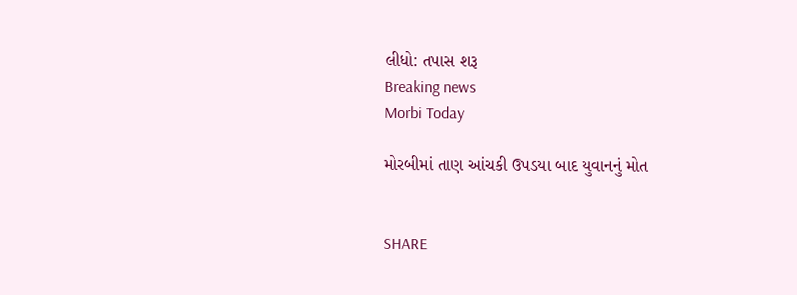લીધો: તપાસ શરૂ
Breaking news
Morbi Today

મોરબીમાં તાણ આંચકી ઉપડયા બાદ યુવાનનું મોત


SHARE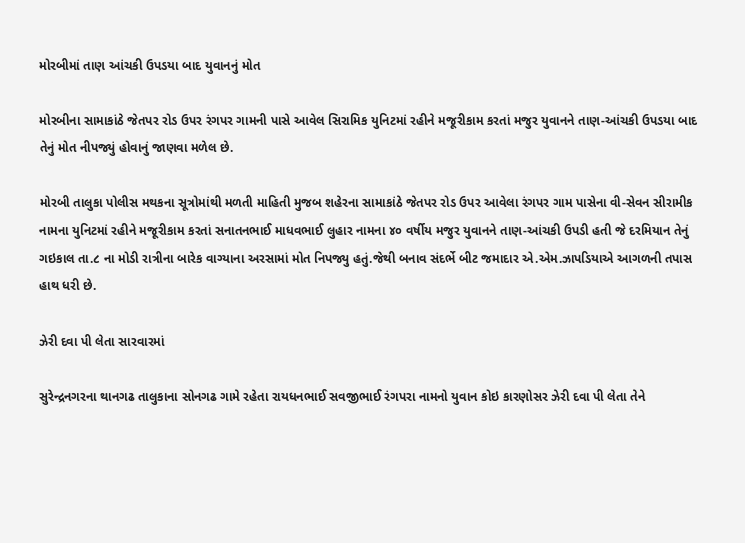મોરબીમાં તાણ આંચકી ઉપડયા બાદ યુવાનનું મોત

મોરબીના સામાકાંઠે જેતપર રોડ ઉપર રંગપર ગામની પાસે આવેલ સિરામિક યુનિટમાં રહીને મજૂરીકામ કરતાં મજુર યુવાનને તાણ-આંચકી ઉપડયા બાદ તેનું મોત નીપજ્યું હોવાનું જાણવા મળેલ છે.

મોરબી તાલુકા પોલીસ મથકના સૂત્રોમાંથી મળતી માહિતી મુજબ શહેરના સામાકાંઠે જેતપર રોડ ઉપર આવેલા રંગપર ગામ પાસેના વી-સેવન સીરામીક નામના યુનિટમાં રહીને મજૂરીકામ કરતાં સનાતનભાઈ માધવભાઈ લુહાર નામના ૪૦ વર્ષીય મજુર યુવાનને તાણ-આંચકી ઉપડી હતી જે દરમિયાન તેનું ગઇકાલ તા.૮ ના મોડી રાત્રીના બારેક વાગ્યાના અરસામાં મોત નિપજ્યુ હતું.જેથી બનાવ સંદર્ભે બીટ જમાદાર એ.એમ.ઝાપડિયાએ આગળની તપાસ હાથ ધરી છે.

ઝેરી દવા પી લેતા સારવારમાં

સુરેન્દ્રનગરના થાનગઢ તાલુકાના સોનગઢ ગામે રહેતા રાયધનભાઈ સવજીભાઈ રંગપરા નામનો યુવાન કોઇ કારણોસર ઝેરી દવા પી લેતા તેને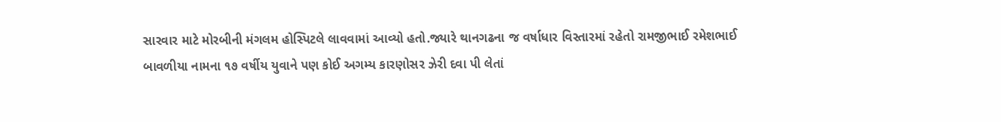સારવાર માટે મોરબીની મંગલમ હોસ્પિટલે લાવવામાં આવ્યો હતો.જ્યારે થાનગઢના જ વર્ષાધાર વિસ્તારમાં રહેતો રામજીભાઈ રમેશભાઈ બાવળીયા નામના ૧૭ વર્ષીય યુવાને પણ કોઈ અગમ્ય કારણોસર ઝેરી દવા પી લેતાં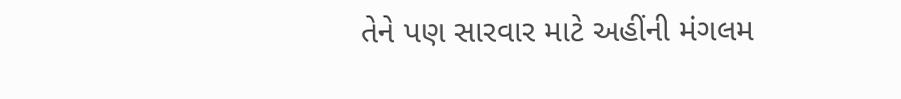તેને પણ સારવાર માટે અહીંની મંગલમ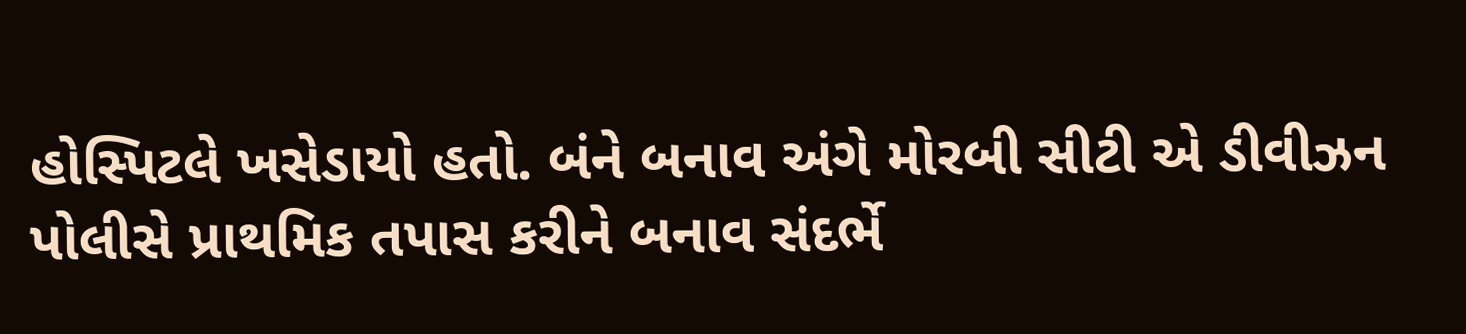હોસ્પિટલે ખસેડાયો હતો. બંને બનાવ અંગે મોરબી સીટી એ ડીવીઝન પોલીસે પ્રાથમિક તપાસ કરીને બનાવ સંદર્ભે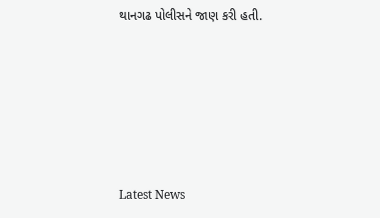થાનગઢ પોલીસને જાણ કરી હતી.






Latest News